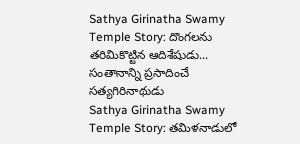Sathya Girinatha Swamy Temple Story: దొంగలను తరిమికొట్టిన ఆదిశేషుడు... సంతానాన్ని ప్రసాదించే సత్యగిరినాథుడు
Sathya Girinatha Swamy Temple Story: తమిళనాడులో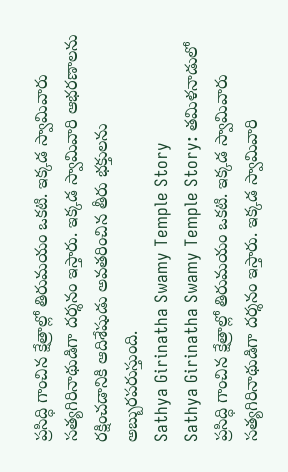ప్రసిద్ధి గాంచిన క్షేత్రాల్లో తిరుమయం ఒకటి. ఇక్కడ స్వామివారు సత్యగిరినాథుడిగా దర్శనం ఇస్తారు. ఇక్కడ స్వామివారి ఆభరణాలను రక్షించడానికి ఆదిశేషుడు అవతరించిన తీరు భక్తులను అబ్బురపరుస్తుంది.
Sathya Girinatha Swamy Temple Story
Sathya Girinatha Swamy Temple Story: తమిళనాడులో ప్రసిద్ధి గాంచిన క్షేత్రాల్లో తిరుమయం ఒకటి. ఇక్కడ స్వామివారు సత్యగిరినాథుడిగా దర్శనం ఇస్తారు. ఇక్కడ స్వామివారి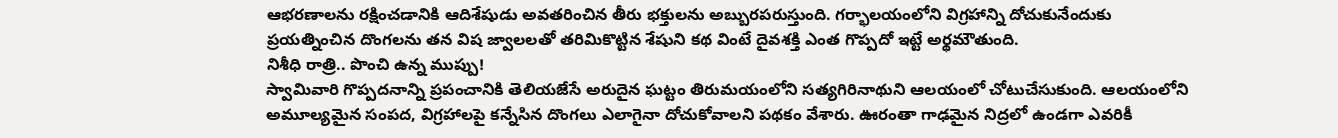ఆభరణాలను రక్షించడానికి ఆదిశేషుడు అవతరించిన తీరు భక్తులను అబ్బురపరుస్తుంది. గర్భాలయంలోని విగ్రహాన్ని దోచుకునేందుకు ప్రయత్నించిన దొంగలను తన విష జ్వాలలతో తరిమికొట్టిన శేషుని కథ వింటే దైవశక్తి ఎంత గొప్పదో ఇట్టే అర్థమౌతుంది.
నిశీధి రాత్రి.. పొంచి ఉన్న ముప్పు!
స్వామివారి గొప్పదనాన్ని ప్రపంచానికి తెలియజేసే అరుదైన ఘట్టం తిరుమయంలోని సత్యగిరినాథుని ఆలయంలో చోటుచేసుకుంది. ఆలయంలోని అమూల్యమైన సంపద, విగ్రహాలపై కన్నేసిన దొంగలు ఎలాగైనా దోచుకోవాలని పథకం వేశారు. ఊరంతా గాఢమైన నిద్రలో ఉండగా ఎవరికీ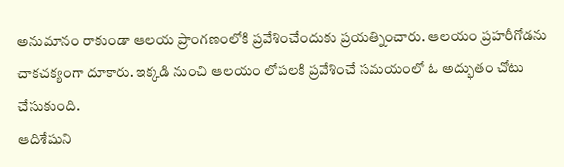అనుమానం రాకుండా ఆలయ ప్రాంగణంలోకి ప్రవేశించేందుకు ప్రయత్నించారు. ఆలయం ప్రహరీగోడను చాకచక్యంగా దూకారు. ఇక్కడి నుంచి ఆలయం లోపలకి ప్రవేశించే సమయంలో ఓ అద్భుతం చోటు చేసుకుంది.
ఆదిశేషుని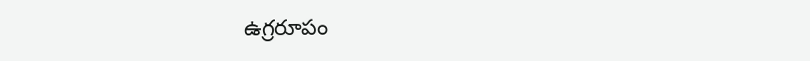ఉగ్రరూపం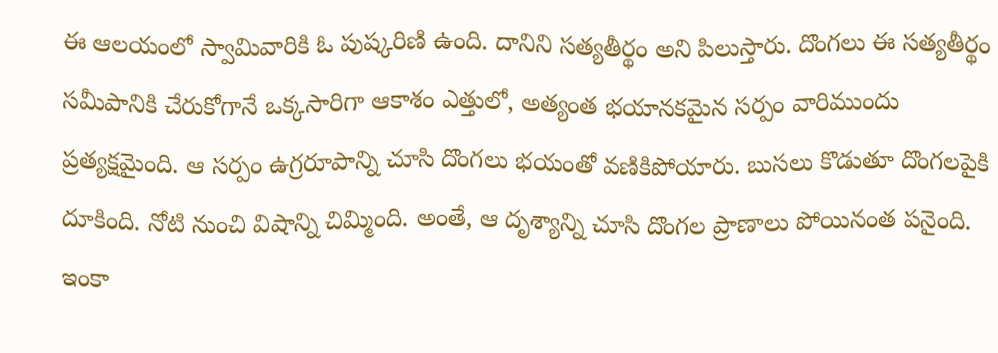ఈ ఆలయంలో స్వామివారికి ఓ పుష్కరిణి ఉంది. దానిని సత్యతీర్థం అని పిలుస్తారు. దొంగలు ఈ సత్యతీర్థం సమీపానికి చేరుకోగానే ఒక్కసారిగా ఆకాశం ఎత్తులో, అత్యంత భయానకమైన సర్పం వారిముందు ప్రత్యక్షమైంది. ఆ సర్పం ఉగ్రరూపాన్ని చూసి దొంగలు భయంతో వణికిపోయారు. బుసలు కొడుతూ దొంగలపైకి దూకింది. నోటి నుంచి విషాన్ని చిమ్మింది. అంతే, ఆ దృశ్యాన్ని చూసి దొంగల ప్రాణాలు పోయినంత పనైంది. ఇంకా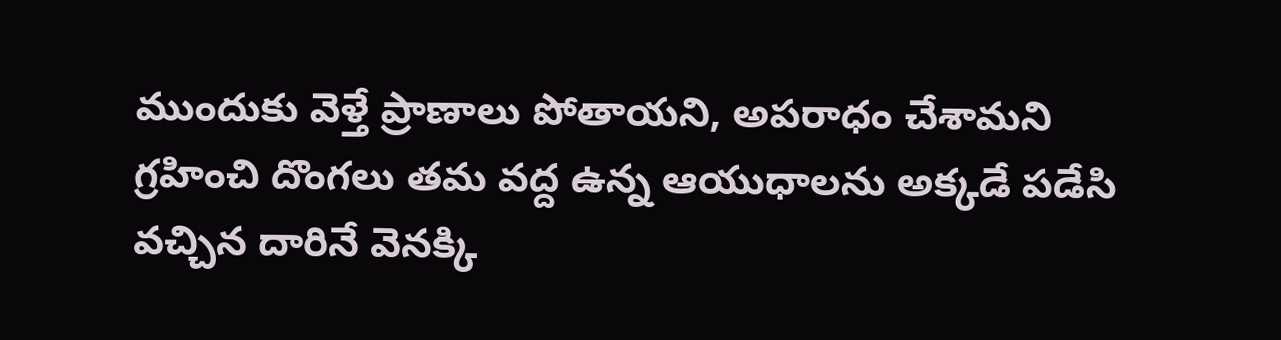ముందుకు వెళ్తే ప్రాణాలు పోతాయని, అపరాధం చేశామని గ్రహించి దొంగలు తమ వద్ద ఉన్న ఆయుధాలను అక్కడే పడేసి వచ్చిన దారినే వెనక్కి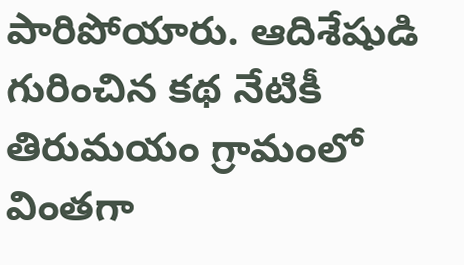పారిపోయారు. ఆదిశేషుడి గురించిన కథ నేటికీ తిరుమయం గ్రామంలో వింతగా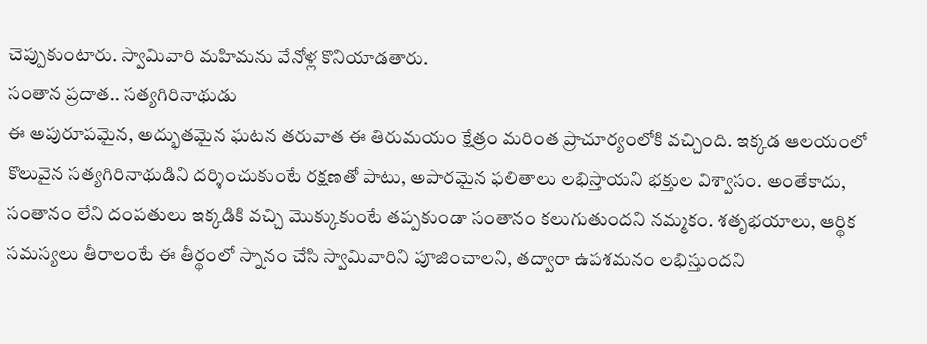చెప్పుకుంటారు. స్వామివారి మహిమను వేనోళ్ల కొనియాడతారు.
సంతాన ప్రదాత.. సత్యగిరినాథుడు
ఈ అపురూపమైన, అద్భుతమైన ఘటన తరువాత ఈ తిరుమయం క్షేత్రం మరింత ప్రాచూర్యంలోకి వచ్చింది. ఇక్కడ ఆలయంలో కొలువైన సత్యగిరినాథుడిని దర్శించుకుంటే రక్షణతో పాటు, అపారమైన ఫలితాలు లభిస్తాయని భక్తుల విశ్వాసం. అంతేకాదు, సంతానం లేని దంపతులు ఇక్కడికి వచ్చి మొక్కుకుంటే తప్పకుండా సంతానం కలుగుతుందని నమ్మకం. శతృభయాలు, ఆర్థిక సమస్యలు తీరాలంటే ఈ తీర్థంలో స్నానం చేసి స్వామివారిని పూజించాలని, తద్వారా ఉపశమనం లభిస్తుందని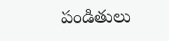పండితులు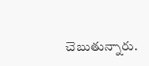చెబుతున్నారు.